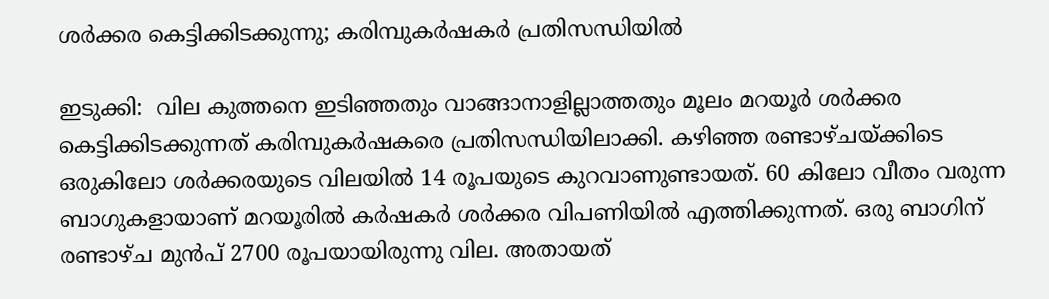ശര്‍ക്കര കെട്ടിക്കിടക്കുന്നു; കരിമ്പുകര്‍ഷകര്‍ പ്രതിസന്ധിയില്‍

ഇടുക്കി:  വില കുത്തനെ ഇടിഞ്ഞതും വാങ്ങാനാളില്ലാത്തതും മൂലം മറയൂര്‍ ശര്‍ക്കര കെട്ടിക്കിടക്കുന്നത് കരിമ്പുകര്‍ഷകരെ പ്രതിസന്ധിയിലാക്കി. കഴിഞ്ഞ രണ്ടാഴ്ചയ്ക്കിടെ ഒരുകിലോ ശര്‍ക്കരയുടെ വിലയില്‍ 14 രൂപയുടെ കുറവാണുണ്ടായത്. 60 കിലോ വീതം വരുന്ന ബാഗുകളായാണ് മറയൂരില്‍ കര്‍ഷകര്‍ ശര്‍ക്കര വിപണിയില്‍ എത്തിക്കുന്നത്. ഒരു ബാഗിന് രണ്ടാഴ്ച മുന്‍പ് 2700 രൂപയായിരുന്നു വില. അതായത്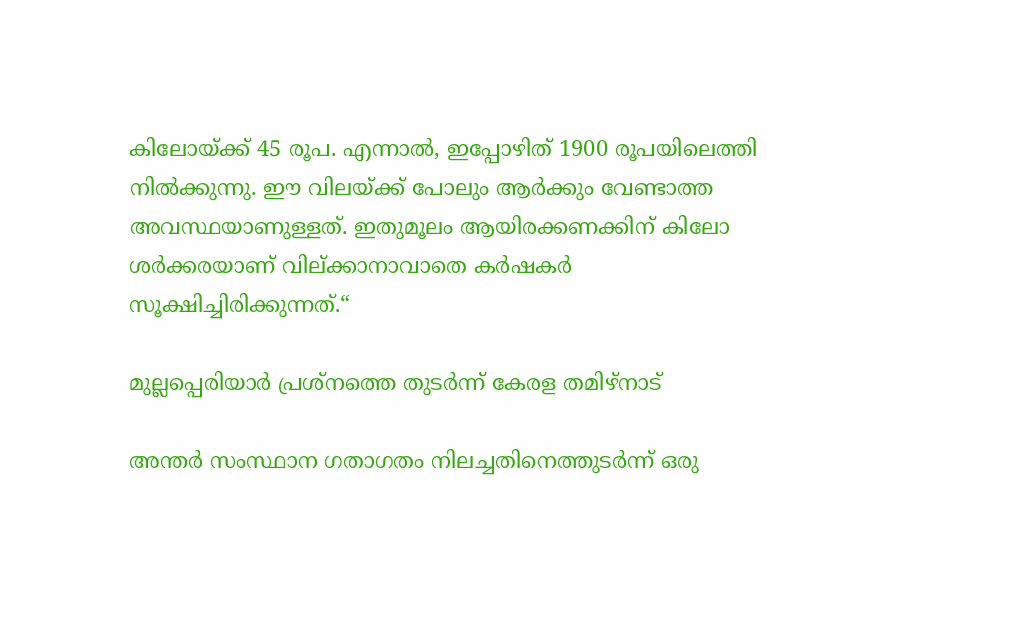കിലോയ്ക്ക് 45 രൂപ. എന്നാല്‍, ഇപ്പോഴിത് 1900 രൂപയിലെത്തി നില്‍ക്കുന്നു. ഈ വിലയ്ക്ക് പോലും ആര്‍ക്കും വേണ്ടാത്ത അവസ്ഥയാണുള്ളത്. ഇതുമൂലം ആയിരക്കണക്കിന് കിലോ ശര്‍ക്കരയാണ് വില്ക്കാനാവാതെ കര്‍ഷകര്‍ സൂക്ഷിച്ചിരിക്കുന്നത്.“

മുല്ലപ്പെരിയാര്‍ പ്രശ്‌നത്തെ തുടര്‍ന്ന് കേരള തമിഴ്‌നാട്

അന്തര്‍ സംസ്ഥാന ഗതാഗതം നിലച്ചതിനെത്തുടര്‍ന്ന് ഒരു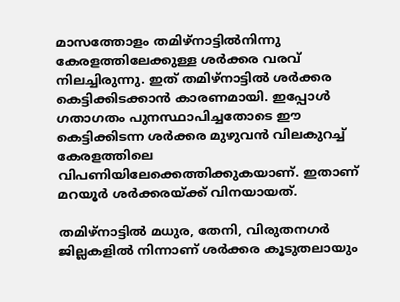മാസത്തോളം തമിഴ്‌നാട്ടില്‍നിന്നു കേരളത്തിലേക്കുള്ള ശര്‍ക്കര വരവ് നിലച്ചിരുന്നു. ഇത് തമിഴ്‌നാട്ടില്‍ ശര്‍ക്കര കെട്ടിക്കിടക്കാന്‍ കാരണമായി. ഇപ്പോള്‍ ഗതാഗതം പുനസ്ഥാപിച്ചതോടെ ഈ കെട്ടിക്കിടന്ന ശര്‍ക്കര മുഴുവന്‍ വിലകുറച്ച് കേരളത്തിലെ വിപണിയിലേക്കെത്തിക്കുകയാണ്. ഇതാണ് മറയൂര്‍ ശര്‍ക്കരയ്ക്ക് വിനയായത്.

തമിഴ്‌നാട്ടില്‍ മധുര, തേനി, വിരുതനഗര്‍ ജില്ലകളില്‍ നിന്നാണ് ശര്‍ക്കര കൂടുതലായും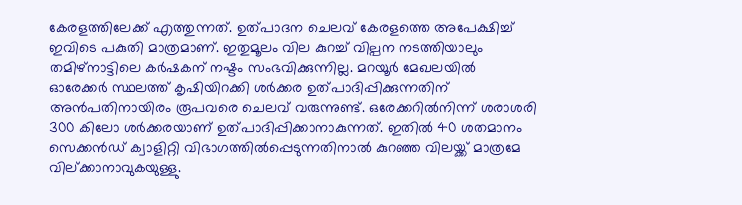കേരളത്തിലേക്ക് എത്തുന്നത്. ഉത്പാദന ചെലവ് കേരളത്തെ അപേക്ഷിച്ച് ഇവിടെ പകുതി മാത്രമാണ്. ഇതുമൂലം വില കുറച്ച് വില്പന നടത്തിയാലും തമിഴ്‌നാട്ടിലെ കര്‍ഷകന് നഷ്ടം സംഭവിക്കുന്നില്ല. മറയൂര്‍ മേഖലയില്‍ ഓരേക്കര്‍ സ്ഥലത്ത് കൃഷിയിറക്കി ശര്‍ക്കര ഉത്പാദിപ്പിക്കുന്നതിന് അന്‍പതിനായിരം രൂപവരെ ചെലവ് വരുന്നുണ്ട്. ഒരേക്കറില്‍നിന്ന് ശരാശരി 300 കിലോ ശര്‍ക്കരയാണ് ഉത്പാദിപ്പിക്കാനാകുന്നത്. ഇതില്‍ 40 ശതമാനം സെക്കന്‍ഡ് ക്വാളിറ്റി വിഭാഗത്തില്‍പ്പെടുന്നതിനാല്‍ കുറഞ്ഞ വിലയ്ക്ക് മാത്രമേ വില്ക്കാനാവുകയുള്ളു.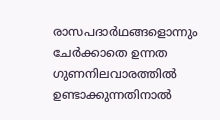രാസപദാര്‍ഥങ്ങളൊന്നും ചേര്‍ക്കാതെ ഉന്നത ഗുണനിലവാരത്തില്‍ ഉണ്ടാക്കുന്നതിനാല്‍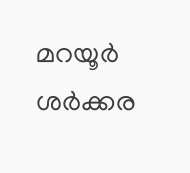മറയൂര്‍ ശര്‍ക്കര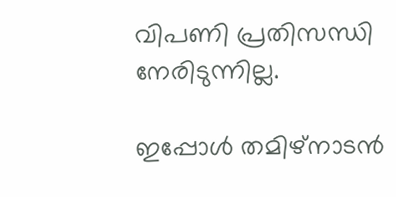വിപണി പ്രതിസന്ധി നേരിടുന്നില്ല.

ഇപ്പോള്‍ തമിഴ്‌നാടന്‍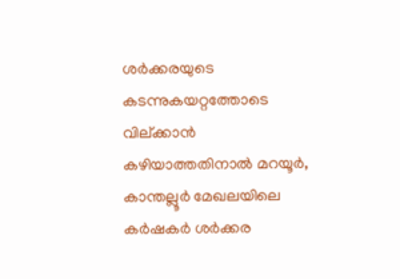ശര്‍ക്കരയുടെ കടന്നുകയറ്റത്തോടെ വില്ക്കാന്‍ കഴിയാത്തതിനാല്‍ മറയൂര്‍, കാന്തല്ലൂര്‍ മേഖലയിലെ കര്‍ഷകര്‍ ശര്‍ക്കര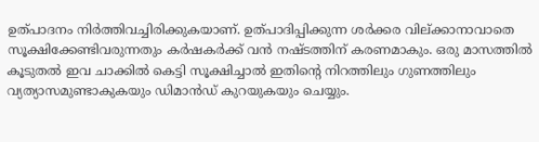ഉത്പാദനം നിര്‍ത്തിവച്ചിരിക്കുകയാണ്. ഉത്പാദിപ്പിക്കുന്ന ശര്‍ക്കര വില്ക്കാനാവാതെ സൂക്ഷിക്കേണ്ടിവരുന്നതും കര്‍ഷകര്‍ക്ക് വന്‍ നഷ്ടത്തിന് കരണമാകും. ഒരു മാസത്തില്‍ കൂടുതല്‍ ഇവ ചാക്കില്‍ കെട്ടി സൂക്ഷിച്ചാല്‍ ഇതിന്റെ നിറത്തിലും ഗുണത്തിലും വ്യത്യാസമുണ്ടാകുകയും ഡിമാന്‍ഡ് കുറയുകയും ചെയ്യും.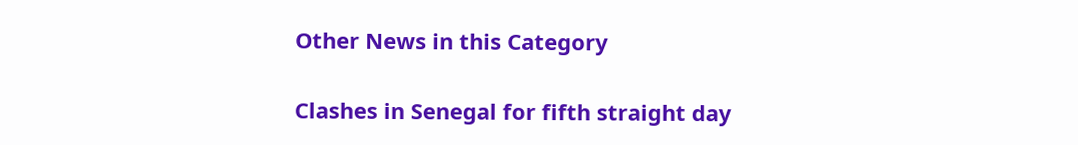Other News in this Category

Clashes in Senegal for fifth straight day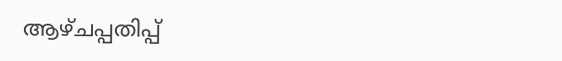ആഴ്ചപ്പതിപ്പ്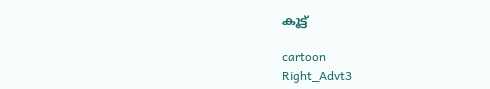കൂട്ട്

cartoon
Right_Advt3